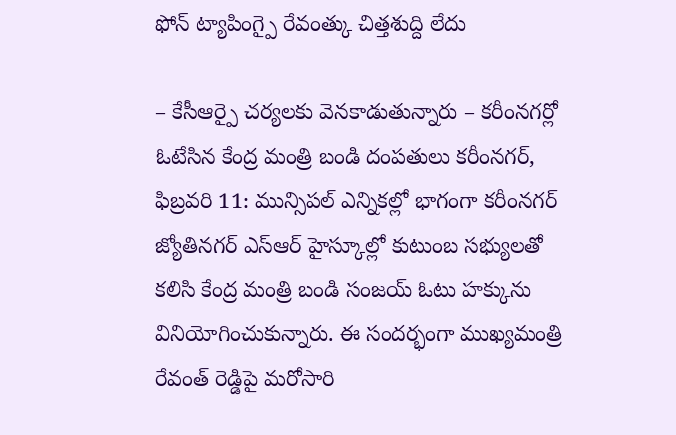ఫోన్ ట్యాపింగ్పై రేవంత్కు చిత్తశుద్ది లేదు

– కేసీఆర్పై చర్యలకు వెనకాడుతున్నారు – కరీంనగర్లో ఓటేసిన కేంద్ర మంత్రి బండి దంపతులు కరీంనగర్, ఫిబ్రవరి 11: మున్సిపల్ ఎన్నికల్లో భాగంగా కరీంనగర్ జ్యోతినగర్ ఎస్ఆర్ హైస్కూల్లో కుటుంబ సభ్యులతో కలిసి కేంద్ర మంత్రి బండి సంజయ్ ఓటు హక్కును వినియోగించుకున్నారు. ఈ సందర్భంగా ముఖ్యమంత్రి రేవంత్ రెడ్డిపై మరోసారి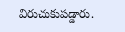విరుచుకుపడ్డారు.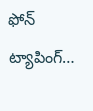ఫోన్ ట్యాపింగ్…